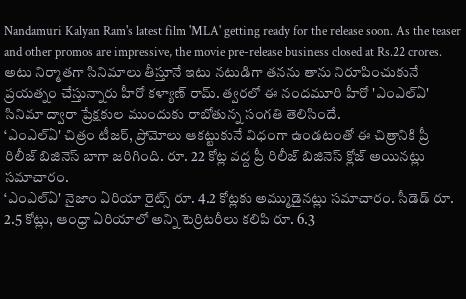Nandamuri Kalyan Ram's latest film 'MLA' getting ready for the release soon. As the teaser and other promos are impressive, the movie pre-release business closed at Rs.22 crores.
అటు నిర్మాతగా సినిమాలు తీస్తూనే ఇటు నటుడిగా తనను తాను నిరూపించుకునే ప్రయత్నం చేస్తున్నారు హీరో కళ్యాణ్ రామ్. త్వరలో ఈ నందమూరి హీరో 'ఎంఎల్ఏ' సినిమా ద్వారా ప్రేక్షకుల ముందుకు రాబోతున్న సంగతి తెలిసిందే.
‘ఎంఎల్ఏ' చిత్రం టీజర్, ప్రోమోలు ఆకట్టుకునే విధంగా ఉండటంతో ఈ చిత్రానికి ప్రీ రిలీజ్ బిజినెస్ బాగా జరిగింది. రూ. 22 కోట్ల వద్ద ప్రీ రిలీజ్ బిజినెస్ క్లోజ్ అయినట్లు సమాచారం.
‘ఎంఎల్ఏ' నైజాం ఏరియా రైట్స్ రూ. 4.2 కోట్లకు అమ్ముడైనట్లు సమాచారం. సీడెడ్ రూ. 2.5 కోట్లు, ఆంధ్రా ఏరియాలో అన్ని టెర్రిటరీలు కలిపి రూ. 6.3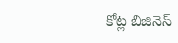కోట్ల బిజినెస్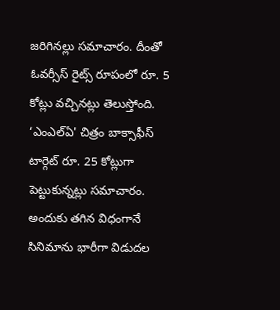జరిగినల్లు సమాచారం. దీంతో ఓవర్సీస్ రైట్స్ రూపంలో రూ. 5 కోట్లు వచ్చినట్లు తెలుస్తోంది.
‘ఎంఎల్ఏ' చిత్రం బాక్సాఫీస్ టార్గెట్ రూ. 25 కోట్లుగా పెట్టుకున్నట్లు సమాచారం. అందుకు తగిన విధంగానే సినిమాను భారీగా విడుదల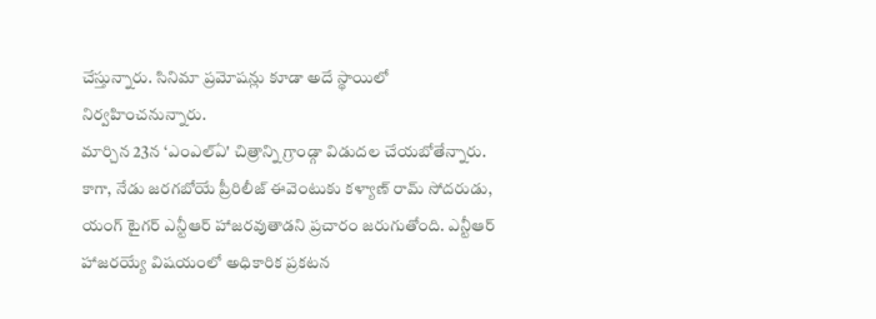చేస్తున్నారు. సినిమా ప్రమోషన్లు కూడా అదే స్థాయిలో నిర్వహించనున్నారు.
మార్చిన 23న ‘ఎంఎల్ఏ' చిత్రాన్ని గ్రాండ్గా విడుదల చేయబోతేన్నారు. కాగా, నేడు జరగబోయే ప్రీరిలీజ్ ఈవెంటుకు కళ్యాణ్ రామ్ సోదరుడు, యంగ్ టైగర్ ఎన్టీఆర్ హాజరవుతాడని ప్రచారం జరుగుతోంది. ఎన్టీఆర్ హాజరయ్యే విషయంలో అధికారిక ప్రకటన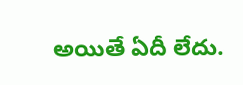అయితే ఏదీ లేదు.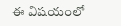ఈ విషయంలో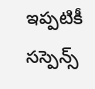ఇప్పటికీ సస్పెన్స్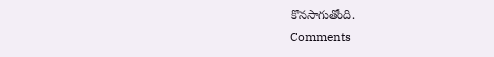కొనసాగుతోంది.
Comments